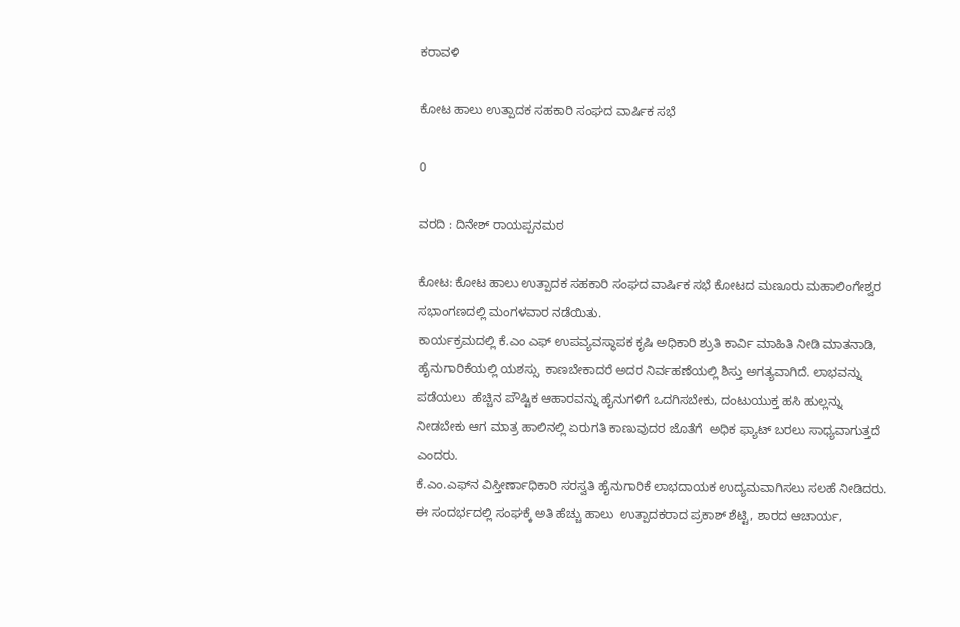ಕರಾವಳಿ

ಕೋಟ ಹಾಲು ಉತ್ಪಾದಕ ಸಹಕಾರಿ ಸಂಘದ ವಾರ್ಷಿಕ ಸಭೆ

0

ವರದಿ : ದಿನೇಶ್ ರಾಯಪ್ಪನಮಠ

ಕೋಟ: ಕೋಟ ಹಾಲು ಉತ್ಪಾದಕ ಸಹಕಾರಿ ಸಂಘದ ವಾರ್ಷಿಕ ಸಭೆ ಕೋಟದ ಮಣೂರು ಮಹಾಲಿಂಗೇಶ್ವರ ಸಭಾಂಗಣದಲ್ಲಿ ಮಂಗಳವಾರ ನಡೆಯಿತು.
ಕಾರ್ಯಕ್ರಮದಲ್ಲಿ ಕೆ.ಎಂ ಎಫ್ ಉಪವ್ಯವಸ್ಥಾಪಕ ಕೃಷಿ ಅಧಿಕಾರಿ ಶ್ರುತಿ ಕಾರ್ವಿ ಮಾಹಿತಿ ನೀಡಿ ಮಾತನಾಡಿ, ಹೈನುಗಾರಿಕೆಯಲ್ಲಿ ಯಶಸ್ಸು  ಕಾಣಬೇಕಾದರೆ ಅದರ ನಿರ್ವಹಣೆಯಲ್ಲಿ ಶಿಸ್ತು ಅಗತ್ಯವಾಗಿದೆ. ಲಾಭವನ್ನು ಪಡೆಯಲು  ಹೆಚ್ಚಿನ ಪೌಷ್ಟಿಕ ಆಹಾರವನ್ನು ಹೈನುಗಳಿಗೆ ಒದಗಿಸಬೇಕು, ದಂಟುಯುಕ್ತ ಹಸಿ ಹುಲ್ಲನ್ನು ನೀಡಬೇಕು ಆಗ ಮಾತ್ರ ಹಾಲಿನಲ್ಲಿ ಏರುಗತಿ ಕಾಣುವುದರ ಜೊತೆಗೆ  ಅಧಿಕ ಫ್ಯಾಟ್ ಬರಲು ಸಾಧ್ಯವಾಗುತ್ತದೆ ಎಂದರು.
ಕೆ.ಎಂ.ಎಫ್‍ನ ವಿಸ್ತೀರ್ಣಾಧಿಕಾರಿ ಸರಸ್ವತಿ ಹೈನುಗಾರಿಕೆ ಲಾಭದಾಯಕ ಉದ್ಯಮವಾಗಿಸಲು ಸಲಹೆ ನೀಡಿದರು.
ಈ ಸಂದರ್ಭದಲ್ಲಿ ಸಂಘಕ್ಕೆ ಅತಿ ಹೆಚ್ಚು ಹಾಲು  ಉತ್ಪಾದಕರಾದ ಪ್ರಕಾಶ್ ಶೆಟ್ಟಿ, ಶಾರದ ಆಚಾರ್ಯ,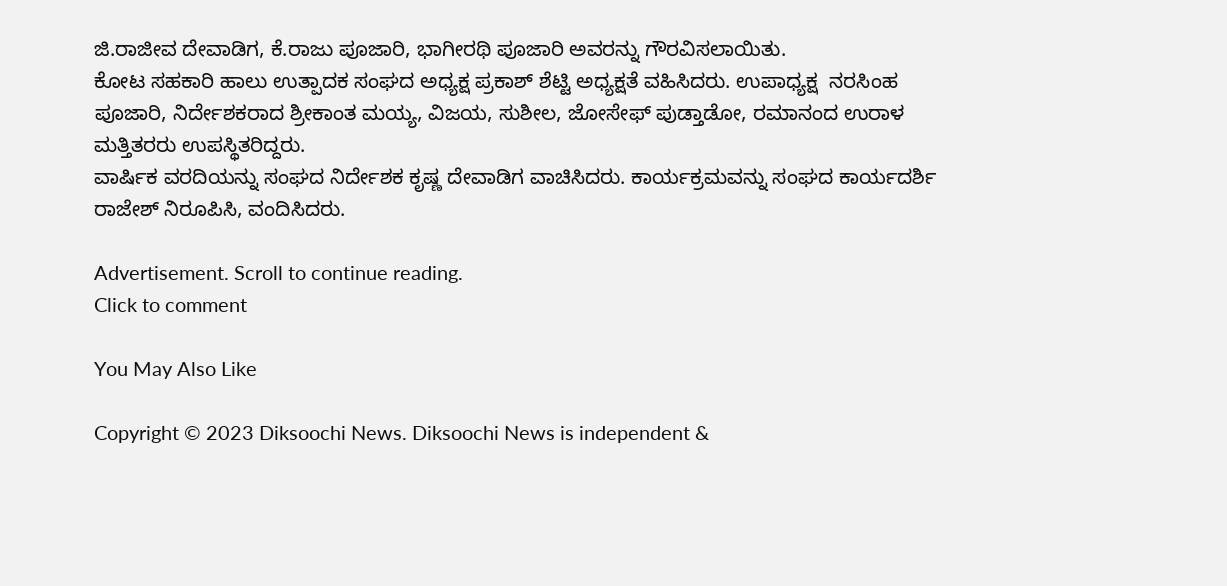ಜಿ.ರಾಜೀವ ದೇವಾಡಿಗ, ಕೆ.ರಾಜು ಪೂಜಾರಿ, ಭಾಗೀರಥಿ ಪೂಜಾರಿ ಅವರನ್ನು ಗೌರವಿಸಲಾಯಿತು.
ಕೋಟ ಸಹಕಾರಿ ಹಾಲು ಉತ್ಪಾದಕ ಸಂಘದ ಅಧ್ಯಕ್ಷ ಪ್ರಕಾಶ್ ಶೆಟ್ಟಿ ಅಧ್ಯಕ್ಷತೆ ವಹಿಸಿದರು. ಉಪಾಧ್ಯಕ್ಷ  ನರಸಿಂಹ ಪೂಜಾರಿ, ನಿರ್ದೇಶಕರಾದ ಶ್ರೀಕಾಂತ ಮಯ್ಯ, ವಿಜಯ, ಸುಶೀಲ, ಜೋಸೇಫ್ ಪುಡ್ತಾಡೋ, ರಮಾನಂದ ಉರಾಳ ಮತ್ತಿತರರು ಉಪಸ್ಥಿತರಿದ್ದರು.
ವಾರ್ಷಿಕ ವರದಿಯನ್ನು ಸಂಘದ ನಿರ್ದೇಶಕ ಕೃಷ್ಣ ದೇವಾಡಿಗ ವಾಚಿಸಿದರು. ಕಾರ್ಯಕ್ರಮವನ್ನು ಸಂಘದ ಕಾರ್ಯದರ್ಶಿ ರಾಜೇಶ್ ನಿರೂಪಿಸಿ, ವಂದಿಸಿದರು.

Advertisement. Scroll to continue reading.
Click to comment

You May Also Like

Copyright © 2023 Diksoochi News. Diksoochi News is independent &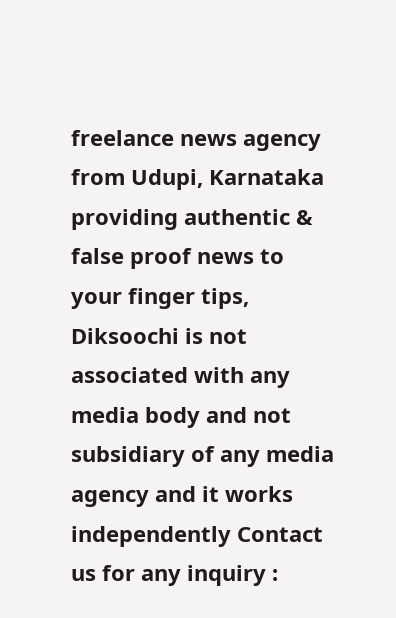freelance news agency from Udupi, Karnataka providing authentic & false proof news to your finger tips, Diksoochi is not associated with any media body and not subsidiary of any media agency and it works independently Contact us for any inquiry :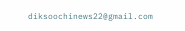diksoochinews22@gmail.com